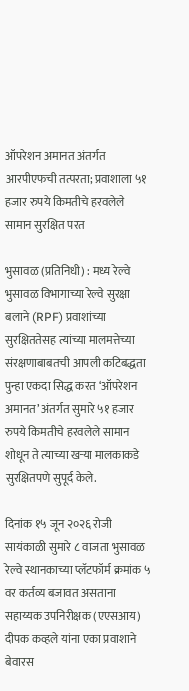ऑपरेशन अमानत अंतर्गत आरपीएफची तत्परता; प्रवाशाला ५१ हजार रुपये किमतीचे हरवलेले सामान सुरक्षित परत

भुसावळ (प्रतिनिधी) : मध्य रेल्वे भुसावळ विभागाच्या रेल्वे सुरक्षा बलाने (RPF) प्रवाशांच्या सुरक्षिततेसह त्यांच्या मालमत्तेच्या संरक्षणाबाबतची आपली कटिबद्धता पुन्हा एकदा सिद्ध करत ‘ऑपरेशन अमानत’ अंतर्गत सुमारे ५१ हजार रुपये किमतीचे हरवलेले सामान शोधून ते त्याच्या खऱ्या मालकाकडे सुरक्षितपणे सुपूर्द केले.

दिनांक १५ जून २०२६ रोजी सायंकाळी सुमारे ८ वाजता भुसावळ रेल्वे स्थानकाच्या प्लॅटफॉर्म क्रमांक ५ वर कर्तव्य बजावत असताना सहाय्यक उपनिरीक्षक (एएसआय) दीपक कव्हले यांना एका प्रवाशाने बेवारस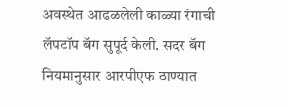अवस्थेत आढळलेली काळ्या रंगाची लॅपटॉप बॅग सुपूर्द केली. सदर बॅग नियमानुसार आरपीएफ ठाण्यात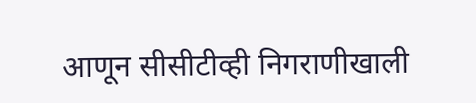आणून सीसीटीव्ही निगराणीखाली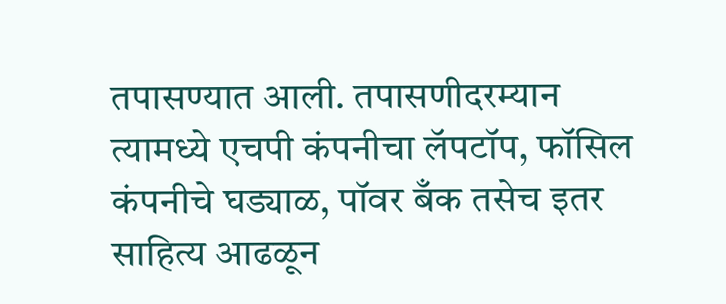तपासण्यात आली. तपासणीदरम्यान त्यामध्ये एचपी कंपनीचा लॅपटॉप, फॉसिल कंपनीचे घड्याळ, पॉवर बँक तसेच इतर साहित्य आढळून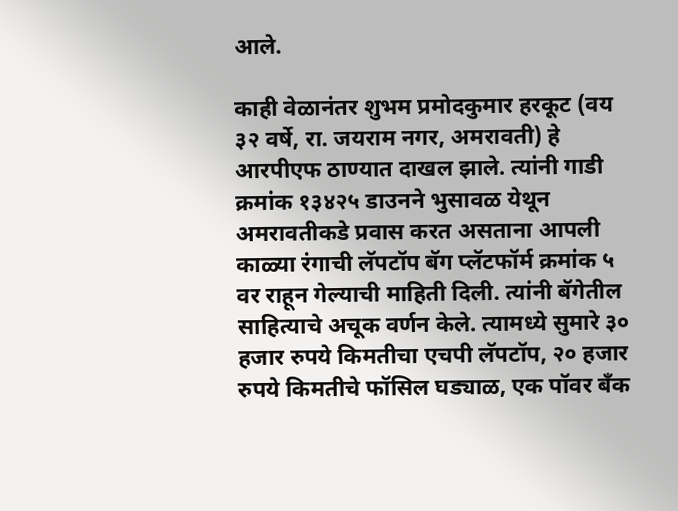आले.

काही वेळानंतर शुभम प्रमोदकुमार हरकूट (वय ३२ वर्षे, रा. जयराम नगर, अमरावती) हे आरपीएफ ठाण्यात दाखल झाले. त्यांनी गाडी क्रमांक १३४२५ डाउनने भुसावळ येथून अमरावतीकडे प्रवास करत असताना आपली काळ्या रंगाची लॅपटॉप बॅग प्लॅटफॉर्म क्रमांक ५ वर राहून गेल्याची माहिती दिली. त्यांनी बॅगेतील साहित्याचे अचूक वर्णन केले. त्यामध्ये सुमारे ३० हजार रुपये किमतीचा एचपी लॅपटॉप, २० हजार रुपये किमतीचे फॉसिल घड्याळ, एक पॉवर बँक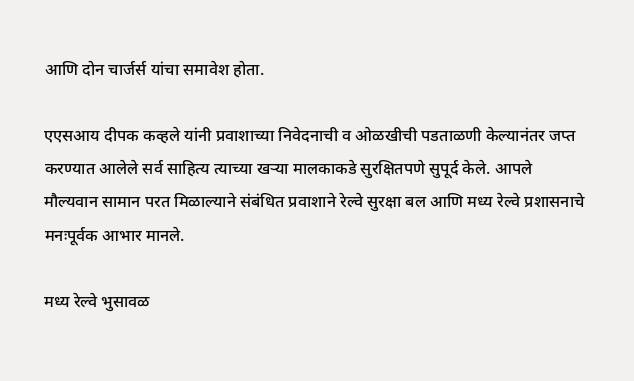आणि दोन चार्जर्स यांचा समावेश होता.

एएसआय दीपक कव्हले यांनी प्रवाशाच्या निवेदनाची व ओळखीची पडताळणी केल्यानंतर जप्त करण्यात आलेले सर्व साहित्य त्याच्या खऱ्या मालकाकडे सुरक्षितपणे सुपूर्द केले. आपले मौल्यवान सामान परत मिळाल्याने संबंधित प्रवाशाने रेल्वे सुरक्षा बल आणि मध्य रेल्वे प्रशासनाचे मनःपूर्वक आभार मानले.

मध्य रेल्वे भुसावळ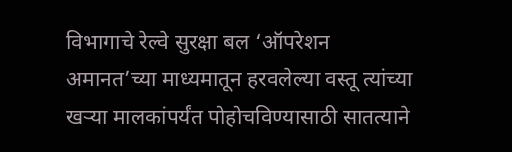विभागाचे रेल्वे सुरक्षा बल ‘ऑपरेशन अमानत’च्या माध्यमातून हरवलेल्या वस्तू त्यांच्या खऱ्या मालकांपर्यंत पोहोचविण्यासाठी सातत्याने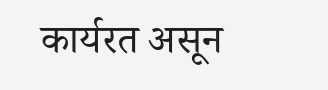कार्यरत असून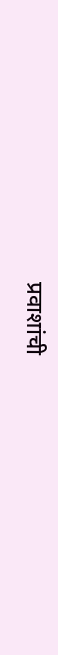प्रवाशांची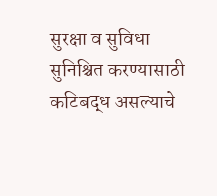सुरक्षा व सुविधा सुनिश्चित करण्यासाठी कटिबद्ध असल्याचे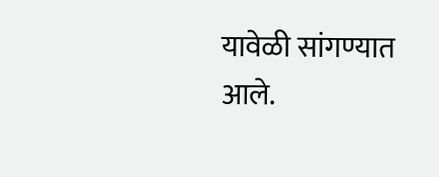यावेळी सांगण्यात आले.